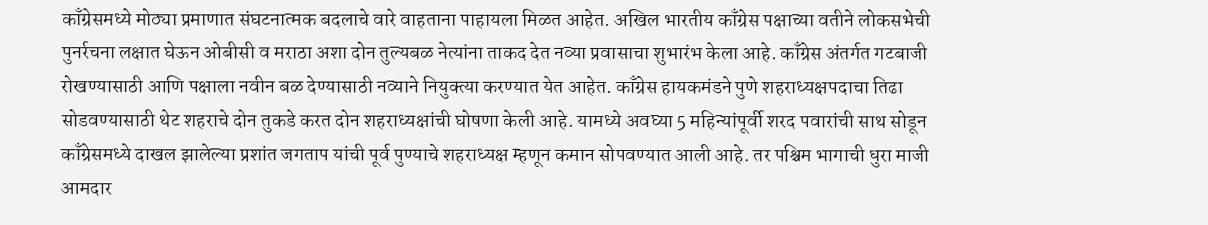काँग्रेसमध्ये मोठ्या प्रमाणात संघटनात्मक बदलाचे वारे वाहताना पाहायला मिळत आहेत. अखिल भारतीय काँग्रेस पक्षाच्या वतीने लोकसभेची पुनर्रचना लक्षात घेऊन ओबीसी व मराठा अशा दोन तुल्यबळ नेत्यांना ताकद देत नव्या प्रवासाचा शुभारंभ केला आहे. काँग्रेस अंतर्गत गटबाजी रोखण्यासाठी आणि पक्षाला नवीन बळ देण्यासाठी नव्याने नियुक्त्या करण्यात येत आहेत. काँग्रेस हायकमंडने पुणे शहराध्यक्षपदाचा तिढा सोडवण्यासाठी थेट शहराचे दोन तुकडे करत दोन शहराध्यक्षांची घोषणा केली आहे. यामध्ये अवघ्या 5 महिन्यांपूर्वी शरद पवारांची साथ सोडून काँग्रेसमध्ये दाखल झालेल्या प्रशांत जगताप यांची पूर्व पुण्याचे शहराध्यक्ष म्हणून कमान सोपवण्यात आली आहे. तर पश्चिम भागाची धुरा माजी आमदार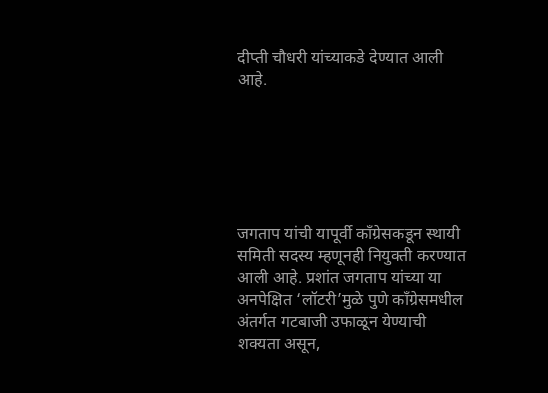दीप्ती चौधरी यांच्याकडे देण्यात आली आहे.






जगताप यांची यापूर्वी काँग्रेसकडून स्थायी समिती सदस्य म्हणूनही नियुक्ती करण्यात आली आहे. प्रशांत जगताप यांच्या या अनपेक्षित ‘लॉटरी’मुळे पुणे काँग्रेसमधील अंतर्गत गटबाजी उफाळून येण्याची शक्यता असून,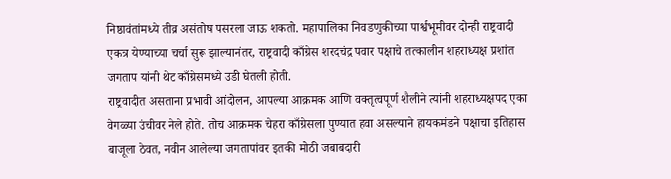निष्ठावंतांमध्ये तीव्र असंतोष पसरला जाऊ शकतो. महापालिका निवडणुकीच्या पार्श्वभूमीवर दोन्ही राष्ट्रवादी एकत्र येण्याच्या चर्चा सुरू झाल्यानंतर, राष्ट्रवादी काँग्रेस शरदचंद्र पवार पक्षाचे तत्कालीन शहराध्यक्ष प्रशांत जगताप यांनी थेट काँग्रेसमध्ये उडी घेतली होती.
राष्ट्रवादीत असताना प्रभावी आंदोलन, आपल्या आक्रमक आणि वक्तृत्वपूर्ण शैलीने त्यांनी शहराध्यक्षपद एका वेगळ्या उंचीवर नेले होते. तोच आक्रमक चेहरा काँग्रेसला पुण्यात हवा असल्याने हायकमंडने पक्षाचा इतिहास बाजूला ठेवत, नवीन आलेल्या जगतापांवर इतकी मोठी जबाबदारी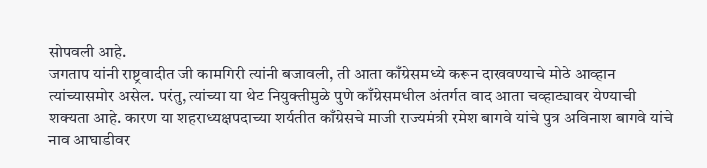सोपवली आहे.
जगताप यांनी राष्ट्रवादीत जी कामगिरी त्यांनी बजावली, ती आता काँग्रेसमध्ये करून दाखवण्याचे मोठे आव्हान त्यांच्यासमोर असेल. परंतु, त्यांच्या या थेट नियुक्तीमुळे पुणे काँग्रेसमधील अंतर्गत वाद आता चव्हाट्यावर येण्याची शक्यता आहे. कारण या शहराध्यक्षपदाच्या शर्यतीत काँग्रेसचे माजी राज्यमंत्री रमेश बागवे यांचे पुत्र अविनाश बागवे यांचे नाव आघाडीवर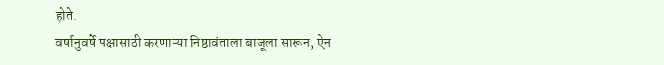होते.
वर्षानुवर्षे पक्षासाठी करणाऱ्या निष्ठावंताला बाजूला सारून, ऐन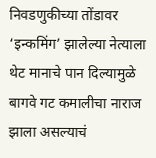निवडणुकीच्या तोंडावर ‘इन्कमिंग’ झालेल्या नेत्याला थेट मानाचे पान दिल्यामुळे बागवे गट कमालीचा नाराज झाला असल्याचं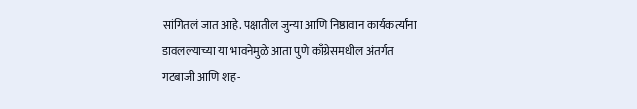सांगितलं जात आहे. पक्षातील जुन्या आणि निष्ठावान कार्यकर्त्यांना डावलल्याच्या या भावनेमुळे आता पुणे काँग्रेसमधील अंतर्गत गटबाजी आणि शह-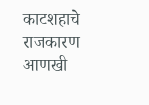काटशहाचे राजकारण आणखी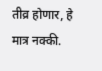तीव्र होणार, हे मात्र नक्की.